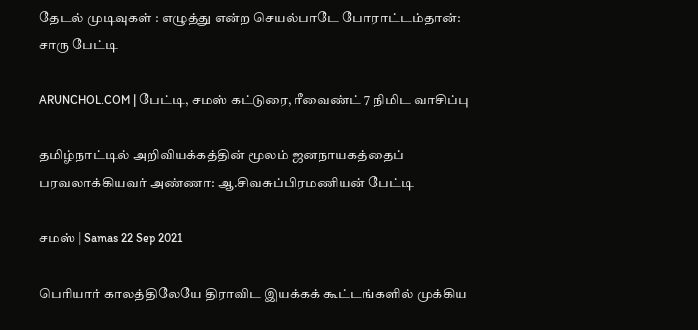தேடல் முடிவுகள் : எழுத்து என்ற செயல்பாடே போராட்டம்தான்: சாரு பேட்டி

ARUNCHOL.COM | பேட்டி, சமஸ் கட்டுரை, ரீவைண்ட் 7 நிமிட வாசிப்பு

தமிழ்நாட்டில் அறிவியக்கத்தின் மூலம் ஜனநாயகத்தைப் பரவலாக்கியவர் அண்ணா: ஆ.சிவசுப்பிரமணியன் பேட்டி

சமஸ் | Samas 22 Sep 2021

பெரியார் காலத்திலேயே திராவிட இயக்கக் கூட்டங்களில் முக்கிய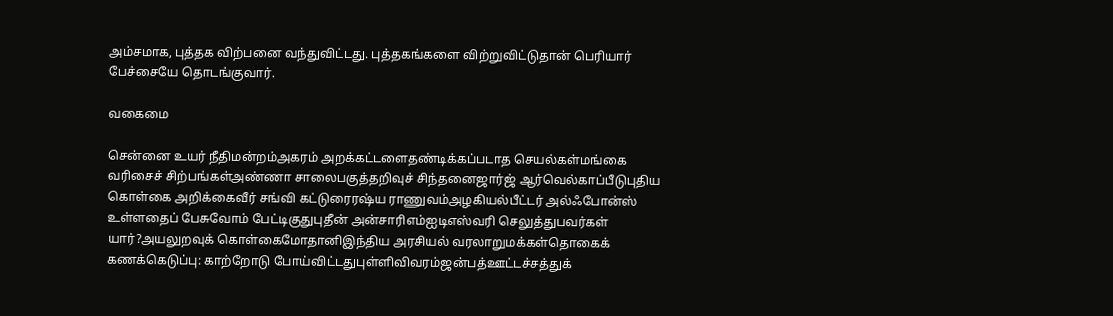அம்சமாக, புத்தக விற்பனை வந்துவிட்டது. புத்தகங்களை விற்றுவிட்டுதான் பெரியார் பேச்சையே தொடங்குவார்.

வகைமை

சென்னை உயர் நீதிமன்றம்அகரம் அறக்கட்டளைதண்டிக்கப்படாத செயல்கள்மங்கை வரிசைச் சிற்பங்கள்அண்ணா சாலைபகுத்தறிவுச் சிந்தனைஜார்ஜ் ஆர்வெல்காப்பீடுபுதிய கொள்கை அறிக்கைவீர் சங்வி கட்டுரைரஷ்ய ராணுவம்அழகியல்பீட்டர் அல்ஃபோன்ஸ் உள்ளதைப் பேசுவோம் பேட்டிகுதுபுதீன் அன்சாரிஎம்ஐடிஎஸ்வரி செலுத்துபவர்கள் யார்?அயலுறவுக் கொள்கைமோதானிஇந்திய அரசியல் வரலாறுமக்கள்தொகைக் கணக்கெடுப்பு: காற்றோடு போய்விட்டதுபுள்ளிவிவரம்ஜன்பத்ஊட்டச்சத்துக்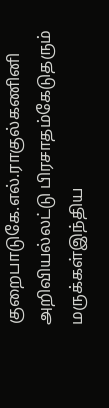குறைபாடுகே.எல்.ராகுல்கணினி அறிவியல்லட்டு பிரசாதம்கேடுதரும் மருக்கள்இந்திய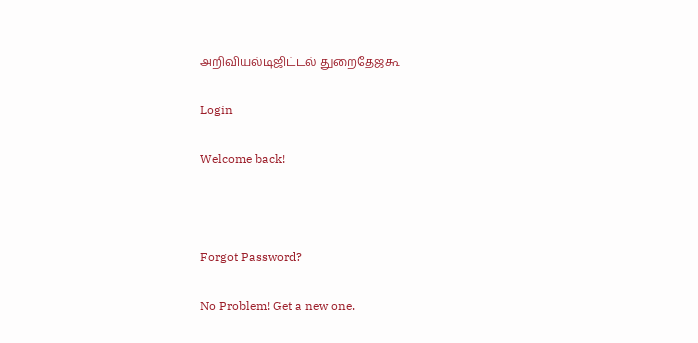அறிவியல்டிஜிட்டல் துறைதேஜகூ

Login

Welcome back!



Forgot Password?

No Problem! Get a new one.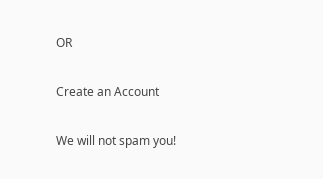OR

Create an Account

We will not spam you!